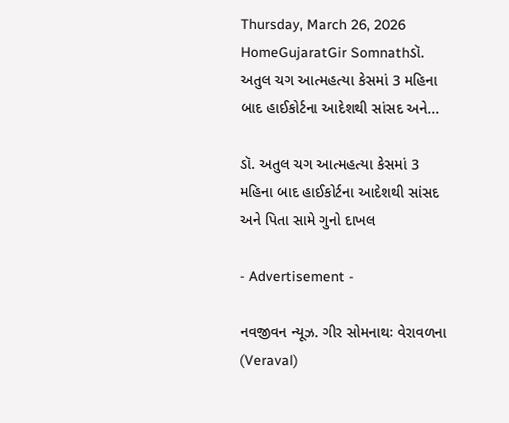Thursday, March 26, 2026
HomeGujaratGir Somnathડૉ. અતુલ ચગ આત્મહત્યા કેસમાં 3 મહિના બાદ હાઈકોર્ટના આદેશથી સાંસદ અને...

ડૉ. અતુલ ચગ આત્મહત્યા કેસમાં 3 મહિના બાદ હાઈકોર્ટના આદેશથી સાંસદ અને પિતા સામે ગુનો દાખલ

- Advertisement -

નવજીવન ન્યૂઝ. ગીર સોમનાથઃ વેરાવળના (Veraval)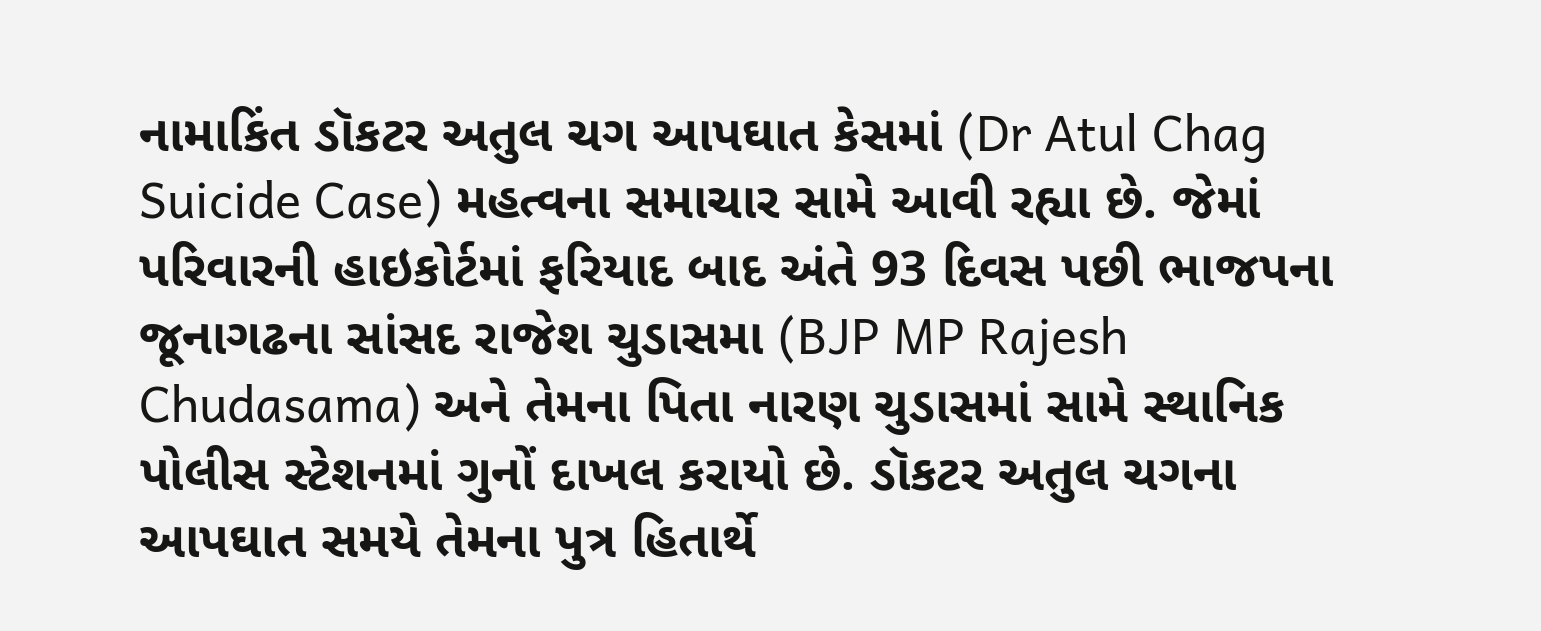નામાકિંત ડૉકટર અતુલ ચગ આપઘાત કેસમાં (Dr Atul Chag Suicide Case) મહત્વના સમાચાર સામે આવી રહ્યા છે. જેમાં પરિવારની હાઇકોર્ટમાં ફરિયાદ બાદ અંતે 93 દિવસ પછી ભાજપના જૂનાગઢના સાંસદ રાજેશ ચુડાસમા (BJP MP Rajesh Chudasama) અને તેમના પિતા નારણ ચુડાસમાં સામે સ્થાનિક પોલીસ સ્ટેશનમાં ગુનોં દાખલ કરાયો છે. ડૉકટર અતુલ ચગના આપઘાત સમયે તેમના પુત્ર હિતાર્થે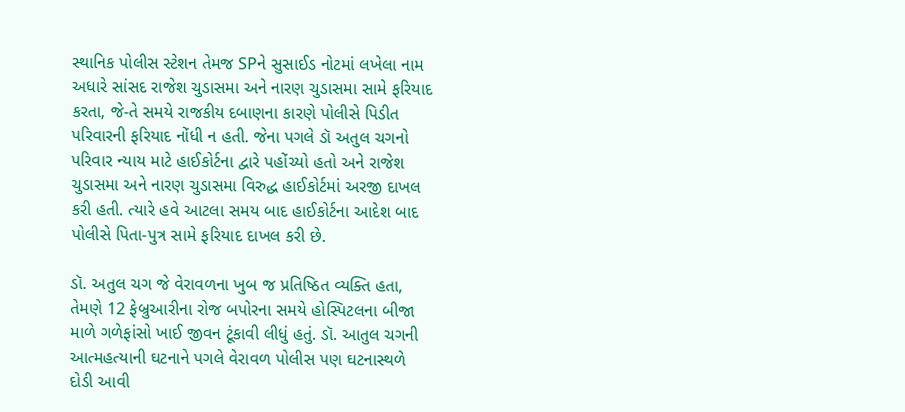સ્થાનિક પોલીસ સ્ટેશન તેમજ SPને સુસાઈડ નોટમાં લખેલા નામ અધારે સાંસદ રાજેશ ચુડાસમા અને નારણ ચુડાસમા સામે ફરિયાદ કરતા, જે-તે સમયે રાજકીય દબાણના કારણે પોલીસે પિડીત પરિવારની ફરિયાદ નોંધી ન હતી. જેના પગલે ડૉ અતુલ ચગનો પરિવાર ન્યાય માટે હાઈકોર્ટના દ્વારે પહોંચ્યો હતો અને રાજેશ ચુડાસમા અને નારણ ચુડાસમા વિરુદ્ધ હાઈકોર્ટમાં અરજી દાખલ કરી હતી. ત્યારે હવે આટલા સમય બાદ હાઈકોર્ટના આદેશ બાદ પોલીસે પિતા-પુત્ર સામે ફરિયાદ દાખલ કરી છે.

ડૉ. અતુલ ચગ જે વેરાવળના ખુબ જ પ્રતિષ્ઠિત વ્યક્તિ હતા, તેમણે 12 ફેબ્રુઆરીના રોજ બપોરના સમયે હોસ્પિટલના બીજા માળે ગળેફાંસો ખાઈ જીવન ટૂંકાવી લીધું હતું. ડૉ. આતુલ ચગની આત્મહત્યાની ઘટનાને પગલે વેરાવળ પોલીસ પણ ઘટનાસ્થળે દોડી આવી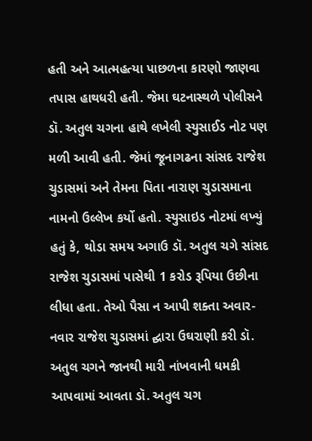હતી અને આત્મહત્યા પાછળના કારણો જાણવા તપાસ હાથધરી હતી. જેમા ઘટનાસ્થળે પોલીસને ડૉ. અતુલ ચગના હાથે લખેલી સ્યુસાઈડ નોટ પણ મળી આવી હતી. જેમાં જૂનાગઢના સાંસદ રાજેશ ચુડાસમાં અને તેમના પિતા નારાણ ચુડાસમાના નામનો ઉલ્લેખ કર્યો હતો. સ્યુસાઇડ નોટમાં લખ્યું હતું કે, થોડા સમય અગાઉ ડૉ. અતુલ ચગે સાંસદ રાજેશ ચુડાસમાં પાસેથી 1 કરોડ રૂપિયા ઉછીના લીધા હતા. તેઓ પૈસા ન આપી શક્તા અવાર-નવાર રાજેશ ચુડાસમાં દ્ઘારા ઉઘરાણી કરી ડૉ. અતુલ ચગને જાનથી મારી નાંખવાની ધમકી આપવામાં આવતા ડૉ. અતુલ ચગ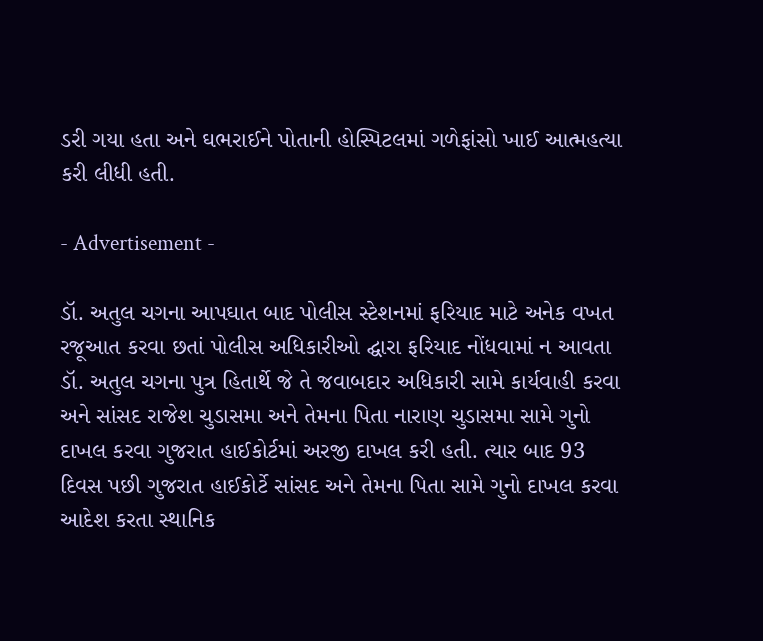ડરી ગયા હતા અને ઘભરાઈને પોતાની હોસ્પિટલમાં ગળેફાંસો ખાઈ આત્મહત્યા કરી લીધી હતી.

- Advertisement -

ડૉ. અતુલ ચગના આપઘાત બાદ પોલીસ સ્ટેશનમાં ફરિયાદ માટે અનેક વખત રજૂઆત કરવા છતાં પોલીસ અધિકારીઓ દ્ઘારા ફરિયાદ નોંધવામાં ન આવતા ડૉ. અતુલ ચગના પુત્ર હિતાર્થે જે તે જવાબદાર અધિકારી સામે કાર્યવાહી કરવા અને સાંસદ રાજેશ ચુડાસમા અને તેમના પિતા નારાણ ચુડાસમા સામે ગુનો દાખલ કરવા ગુજરાત હાઈકોર્ટમાં અરજી દાખલ કરી હતી. ત્યાર બાદ 93 દિવસ પછી ગુજરાત હાઈકોર્ટે સાંસદ અને તેમના પિતા સામે ગુનો દાખલ કરવા આદેશ કરતા સ્થાનિક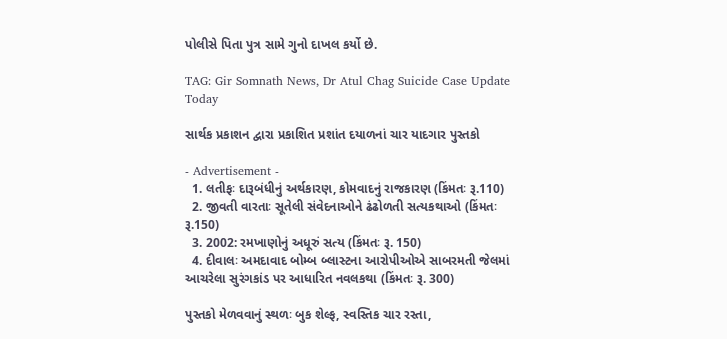પોલીસે પિતા પુત્ર સામે ગુનો દાખલ કર્યો છે.

TAG: Gir Somnath News, Dr Atul Chag Suicide Case Update Today

સાર્થક પ્રકાશન દ્વારા પ્રકાશિત પ્રશાંત દયાળનાં ચાર યાદગાર પુસ્તકો

- Advertisement -
  1. લતીફઃ દારૂબંધીનું અર્થકારણ, કોમવાદનું રાજકારણ (કિંમતઃ રૂ.110)
  2. જીવતી વારતાઃ સૂતેલી સંવેદનાઓને ઢંઢોળતી સત્યકથાઓ (કિંમતઃ રૂ.150)
  3. 2002: રમખાણોનું અધૂરું સત્ય (કિંમતઃ રૂ. 150)
  4. દીવાલઃ અમદાવાદ બોમ્બ બ્લાસ્ટના આરોપીઓએ સાબરમતી જેલમાં આચરેલા સુરંગકાંડ પર આધારિત નવલકથા (કિંમતઃ રૂ. 300)

પુસ્તકો મેળવવાનું સ્થળઃ બુક શેલ્ફ, સ્વસ્તિક ચાર રસ્તા,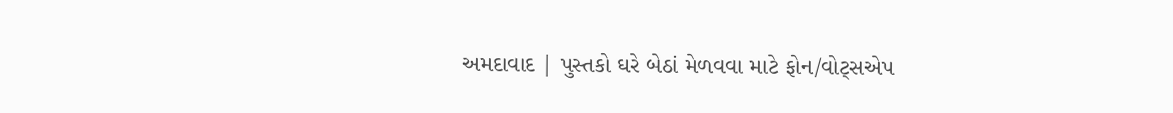અમદાવાદ | પુસ્તકો ઘરે બેઠાં મેળવવા માટે ફોન/વોટ્સએપ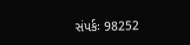સંપર્કઃ 98252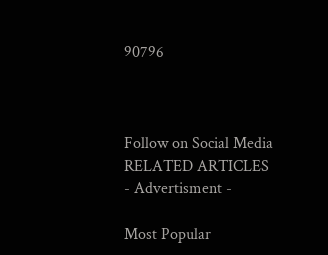90796



Follow on Social Media
RELATED ARTICLES
- Advertisment -

Most Popular